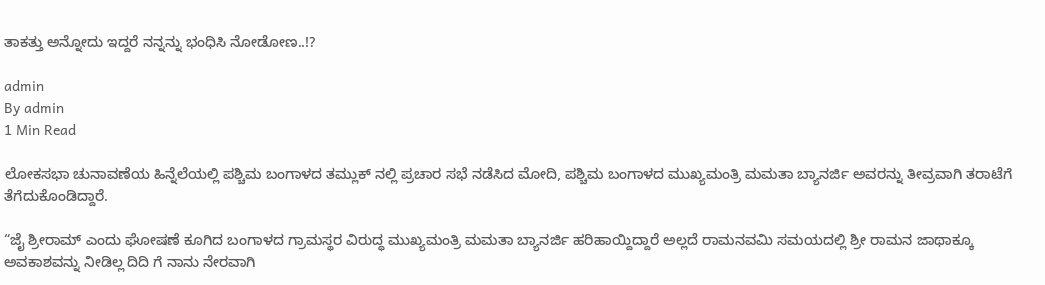ತಾಕತ್ತು ಅನ್ನೋದು ಇದ್ದರೆ ನನ್ನನ್ನು ಭಂಧಿಸಿ ನೋಡೋಣ..!?

admin
By admin
1 Min Read

ಲೋಕಸಭಾ ಚುನಾವಣೆಯ ಹಿನ್ನೆಲೆಯಲ್ಲಿ ಪಶ್ಚಿಮ ಬಂಗಾಳದ ತಮ್ಲುಕ್ ನಲ್ಲಿ ಪ್ರಚಾರ ಸಭೆ ನಡೆಸಿದ ಮೋದಿ, ಪಶ್ಚಿಮ ಬಂಗಾಳದ ಮುಖ್ಯಮಂತ್ರಿ ಮಮತಾ ಬ್ಯಾನರ್ಜಿ ಅವರನ್ನು ತೀವ್ರವಾಗಿ ತರಾಟೆಗೆ ತೆಗೆದುಕೊಂಡಿದ್ದಾರೆ.

“ಜೈ ಶ್ರೀರಾಮ್ ಎಂದು ಘೋಷಣೆ ಕೂಗಿದ ಬಂಗಾಳದ ಗ್ರಾಮಸ್ಥರ ವಿರುದ್ಧ ಮುಖ್ಯಮಂತ್ರಿ ಮಮತಾ ಬ್ಯಾನರ್ಜಿ ಹರಿಹಾಯ್ದಿದ್ದಾರೆ ಅಲ್ಲದೆ ರಾಮನವಮಿ ಸಮಯದಲ್ಲಿ ಶ್ರೀ ರಾಮನ ಜಾಥಾಕ್ಕೂ ಅವಕಾಶವನ್ನು ನೀಡಿಲ್ಲ ದಿದಿ ಗೆ ನಾನು ನೇರವಾಗಿ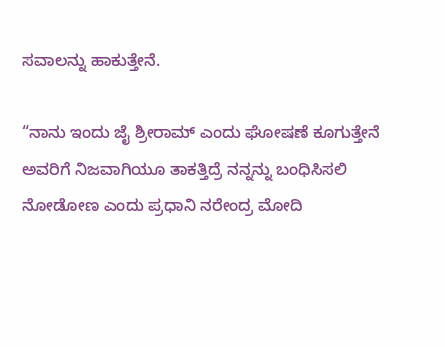ಸವಾಲನ್ನು ಹಾಕುತ್ತೇನೆ.

“ನಾನು ಇಂದು ಜೈ ಶ್ರೀರಾಮ್ ಎಂದು ಘೋಷಣೆ ಕೂಗುತ್ತೇನೆ ಅವರಿಗೆ ನಿಜವಾಗಿಯೂ ತಾಕತ್ತಿದ್ರೆ ನನ್ನನ್ನು ಬಂಧಿಸಿಸಲಿ ನೋಡೋಣ ಎಂದು ಪ್ರಧಾನಿ ನರೇಂದ್ರ ಮೋದಿ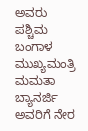ಅವರು ಪಶ್ಚಿಮ ಬಂಗಾಳ ಮುಖ್ಯಮಂತ್ರಿ ಮಮತಾ ಬ್ಯಾನರ್ಜಿ ಅವರಿಗೆ ನೇರ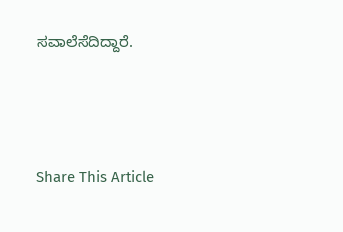ಸವಾಲೆಸೆದಿದ್ದಾರೆ.





Share This Article